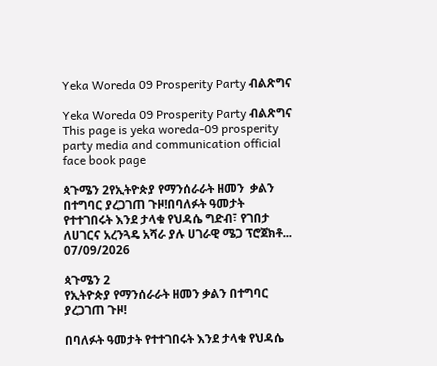Yeka Woreda 09 Prosperity Party ብልጽግና

Yeka Woreda 09 Prosperity Party ብልጽግና This page is yeka woreda-09 prosperity party media and communication official face book page

ጳጉሜን 2የኢትዮጵያ የማንሰራራት ዘመን  ቃልን በተግባር ያረጋገጠ ጉዞ!በባለፉት ዓመታት የተተገበሩት እንደ ታላቁ የህዳሴ ግድብ፣ የገበታ ለሀገርና አረንጓዴ አሻራ ያሉ ሀገራዊ ሜጋ ፕሮጀክቶ...
07/09/2026

ጳጉሜን 2
የኢትዮጵያ የማንሰራራት ዘመን ቃልን በተግባር ያረጋገጠ ጉዞ!

በባለፉት ዓመታት የተተገበሩት እንደ ታላቁ የህዳሴ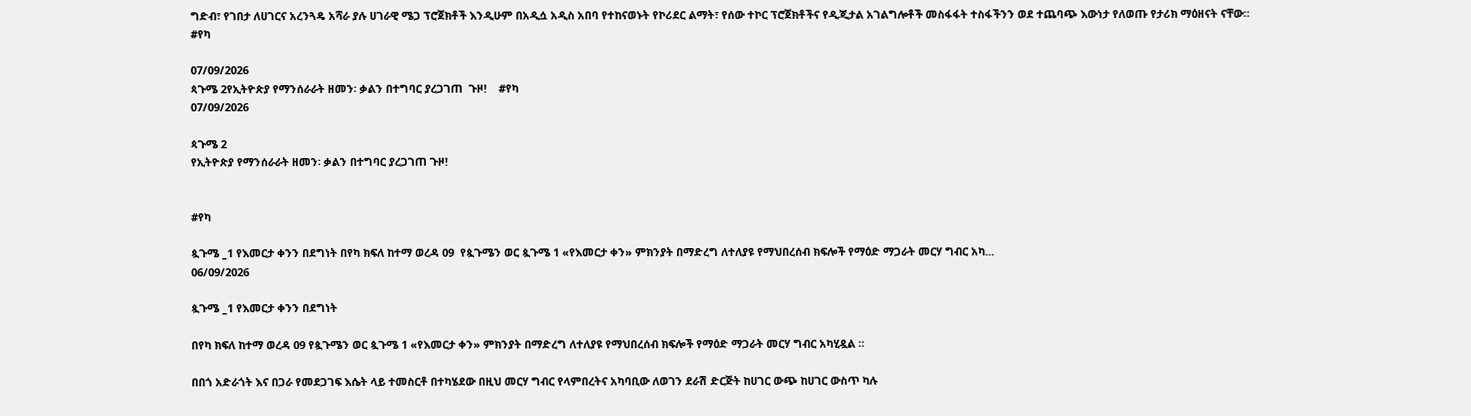ግድብ፣ የገበታ ለሀገርና አረንጓዴ አሻራ ያሉ ሀገራዊ ሜጋ ፕሮጀክቶች እንዲሁም በአዲሷ አዲስ አበባ የተከናወኑት የኮሪደር ልማት፣ የሰው ተኮር ፕሮጀክቶችና የዲጂታል አገልግሎቶች መስፋፋት ተስፋችንን ወደ ተጨባጭ እውነታ የለወጡ የታሪክ ማዕዘናት ናቸው።
#የካ

07/09/2026
ጳጉሜ 2የኢትዮጵያ የማንሰራራት ዘመን፡ ቃልን በተግባር ያረጋገጠ  ጉዞ!    #የካ
07/09/2026

ጳጉሜ 2
የኢትዮጵያ የማንሰራራት ዘመን፡ ቃልን በተግባር ያረጋገጠ ጉዞ!


#የካ

ጷጉሜ _1 የእመርታ ቀንን በደግነት በየካ ክፍለ ከተማ ወረዳ 09  የጷጉሜን ወር ጷጉሜ 1 «የእመርታ ቀን» ምክንያት በማድረግ ለተለያዩ የማህበረሰብ ክፍሎች የማዕድ ማጋራት መርሃ ግብር አካ...
06/09/2026

ጷጉሜ _1 የእመርታ ቀንን በደግነት

በየካ ክፍለ ከተማ ወረዳ 09 የጷጉሜን ወር ጷጉሜ 1 «የእመርታ ቀን» ምክንያት በማድረግ ለተለያዩ የማህበረሰብ ክፍሎች የማዕድ ማጋራት መርሃ ግብር አካሂዷል ።

በበጎ አድራጎት እና በጋራ የመደጋገፍ እሴት ላይ ተመስርቶ በተካሄደው በዚህ መርሃ ግብር የላምበረትና አካባቢው ለወገን ደራሽ ድርጅት ከሀገር ውጭ ከሀገር ውስጥ ካሉ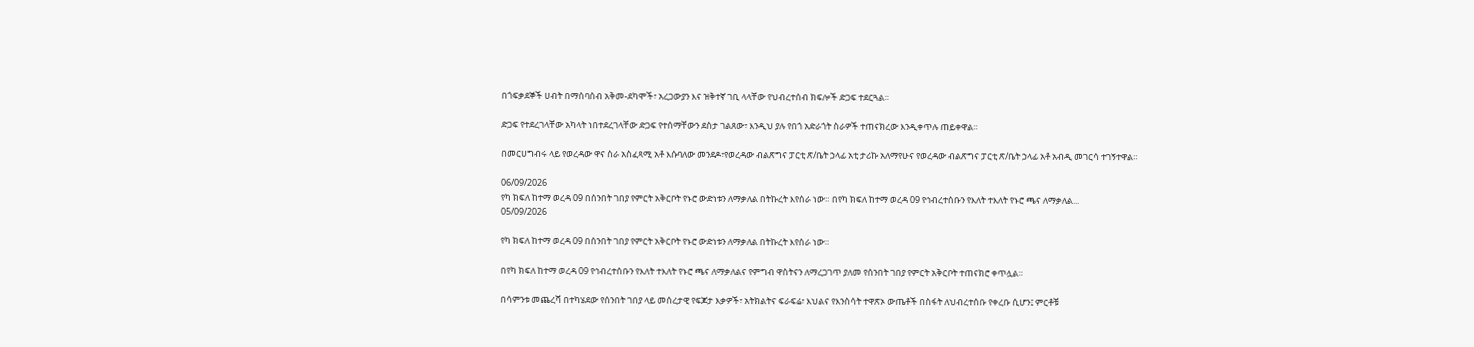በጎፍቃደኞች ሀብት በማሰባሰብ አቅመ-ደካሞች፣ አረጋውያን እና ዝቅተኛ ገቢ ላላቸው የህብረተሰብ ክፍሎች ድጋፍ ተደርጓል።

ድጋፍ የተደረገላቸው አካላት ነበተደረገላቸው ድጋፍ የተሰማቸውን ደስታ ገልጸው፣ እንዲህ ያሉ የበጎ አድራጎት ስራዎች ተጠናክረው እንዲቀጥሉ ጠይቀዋል።

በመርሀግብሩ ላይ የወረዳው ዋና ስራ አስፈጻሚ አቶ እሱባለው መንደዶ፣የወረዳው ብልጽግና ፓርቲ ጽ/ቤት ኃላፊ አቲ ታሪኩ አለማየሁና የወረዳው ብልጽግና ፓርቲ ጽ/ቤት ኃላፊ አቶ አብዲ መገርሳ ተገኝተዋል።

06/09/2026
የካ ክፍለ ከተማ ወረዳ 09 በሰንበት ገበያ የምርት አቅርቦት የኑሮ ውድነቱን ለማቃለል በትኩረት እየሰራ ነው። በየካ ክፍለ ከተማ ወረዳ 09 የኅብረተሰቡን የእለት ተእለት የኑሮ ጫና ለማቃለል...
05/09/2026

የካ ክፍለ ከተማ ወረዳ 09 በሰንበት ገበያ የምርት አቅርቦት የኑሮ ውድነቱን ለማቃለል በትኩረት እየሰራ ነው።

በየካ ክፍለ ከተማ ወረዳ 09 የኅብረተሰቡን የእለት ተእለት የኑሮ ጫና ለማቃለልና የምግብ ዋስትናን ለማረጋገጥ ያለመ የሰንበት ገበያ የምርት አቅርቦት ተጠናክሮ ቀጥሏል።

በሳምንቱ መጨረሻ በተካሄደው የሰንበት ገበያ ላይ መሰረታዊ የፍጆታ እቃዎች፣ አትክልትና ፍራፍሬ፣ እህልና የእንስሳት ተዋጽኦ ውጤቶች በስፋት ለህብረተሰቡ የቀረቡ ሲሆን፤ ምርቶቹ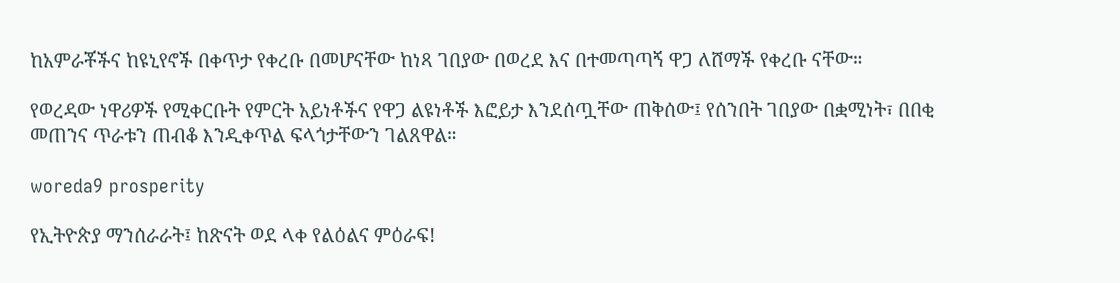ከአምራቾችና ከዩኒየኖች በቀጥታ የቀረቡ በመሆናቸው ከነጻ ገበያው በወረደ እና በተመጣጣኝ ዋጋ ለሸማች የቀረቡ ናቸው።

የወረዳው ነዋሪዎች የሚቀርቡት የምርት አይነቶችና የዋጋ ልዩነቶች እፎይታ እንደሰጧቸው ጠቅሰው፤ የሰንበት ገበያው በቋሚነት፣ በበቂ መጠንና ጥራቱን ጠብቆ እንዲቀጥል ፍላጎታቸውን ገልጸዋል።

woreda9 prosperity

የኢትዮጵያ ማንሰራራት፤ ከጽናት ወደ ላቀ የልዕልና ምዕራፍ!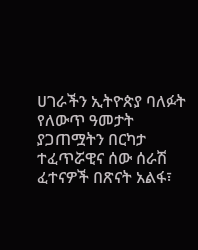ሀገራችን ኢትዮጵያ ባለፉት የለውጥ ዓመታት ያጋጠሟትን በርካታ ተፈጥሯዊና ሰው ሰራሽ ፈተናዎች በጽናት አልፋ፣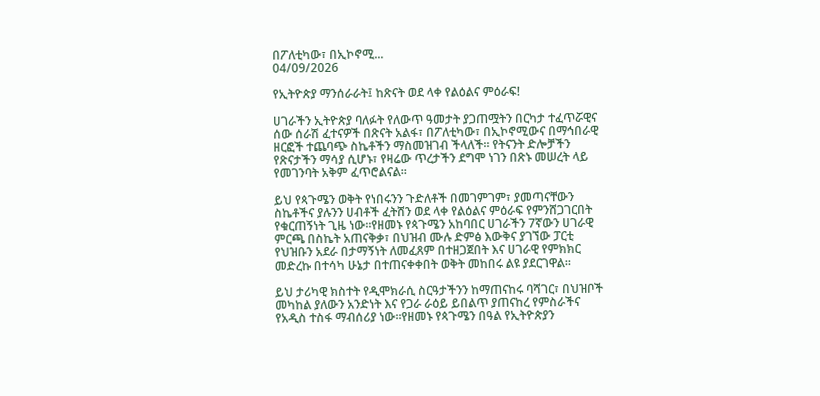በፖለቲካው፣ በኢኮኖሚ...
04/09/2026

የኢትዮጵያ ማንሰራራት፤ ከጽናት ወደ ላቀ የልዕልና ምዕራፍ!

ሀገራችን ኢትዮጵያ ባለፉት የለውጥ ዓመታት ያጋጠሟትን በርካታ ተፈጥሯዊና ሰው ሰራሽ ፈተናዎች በጽናት አልፋ፣ በፖለቲካው፣ በኢኮኖሚውና በማኅበራዊ ዘርፎች ተጨባጭ ስኬቶችን ማስመዝገብ ችላለች። የትናንት ድሎቻችን የጽናታችን ማሳያ ሲሆኑ፣ የዛሬው ጥረታችን ደግሞ ነገን በጽኑ መሠረት ላይ የመገንባት አቅም ፈጥሮልናል።

ይህ የጳጉሜን ወቅት የነበሩንን ጉድለቶች በመገምገም፣ ያመጣናቸውን ስኬቶችና ያሉንን ሀብቶች ፈትሸን ወደ ላቀ የልዕልና ምዕራፍ የምንሸጋገርበት የቁርጠኝነት ጊዜ ነው።የዘመኑ የጳጉሜን አከባበር ሀገራችን 7ኛውን ሀገራዊ ምርጫ በስኬት አጠናቅቃ፣ በህዝብ ሙሉ ድምፅ እውቅና ያገኘው ፓርቲ የህዝቡን አደራ በታማኝነት ለመፈጸም በተዘጋጀበት እና ሀገራዊ የምክክር መድረኩ በተሳካ ሁኔታ በተጠናቀቀበት ወቅት መከበሩ ልዩ ያደርገዋል።

ይህ ታሪካዊ ክስተት የዲሞክራሲ ስርዓታችንን ከማጠናከሩ ባሻገር፣ በህዝቦች መካከል ያለውን አንድነት እና የጋራ ራዕይ ይበልጥ ያጠናከረ የምስራችና የአዲስ ተስፋ ማብሰሪያ ነው።የዘመኑ የጳጉሜን በዓል የኢትዮጵያን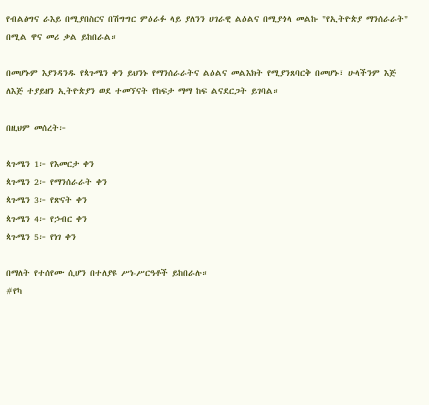የብልፅግና ራእይ በሚያበስርና በሽግግር ምዕራፉ ላይ ያለንን ሀገራዊ ልዕልና በሚያጎላ መልኩ "የኢትዮጵያ ማንሰራራት" በሚል ዋና መሪ ቃል ይከበራል።

በመሆኑም እያንዳንዱ የጳጉሜን ቀን ይህንኑ የማንሰራራትና ልዕልና መልእክት የሚያንጸባርቅ በመሆኑ፣ ሁላችንም እጅ ለእጅ ተያይዘን ኢትዮጵያን ወደ ተመኘናት የከፍታ ማማ ከፍ ልናደርጋት ይገባል።

በዚህም መሰረት፦

ጳጉሜን 1፦ የእመርታ ቀን
ጳጉሜን 2፦ የማንሰራራት ቀን
ጳጉሜን 3፦ የጽናት ቀን
ጳጉሜን 4፦ የኃብር ቀን
ጳጉሜን 5፦ የነገ ቀን

በማለት የተሰየሙ ሲሆን በተለያዩ ሥነ-ሥርዓቶች ይከበራሉ።
#የካ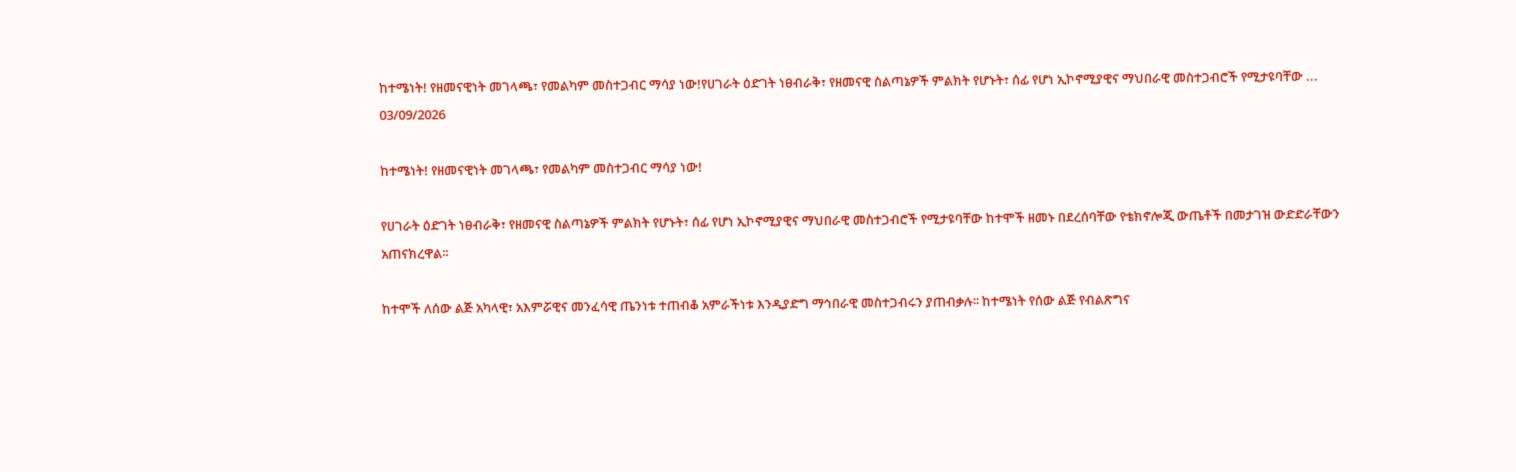ከተሜነት! የዘመናዊነት መገላጫ፣ የመልካም መስተጋብር ማሳያ ነው!የሀገራት ዕድገት ነፀብራቅ፣ የዘመናዊ ስልጣኔዎች ምልክት የሆኑት፣ ሰፊ የሆነ ኢኮኖሚያዊና ማህበራዊ መስተጋብሮች የሚታዩባቸው ...
03/09/2026

ከተሜነት! የዘመናዊነት መገላጫ፣ የመልካም መስተጋብር ማሳያ ነው!

የሀገራት ዕድገት ነፀብራቅ፣ የዘመናዊ ስልጣኔዎች ምልክት የሆኑት፣ ሰፊ የሆነ ኢኮኖሚያዊና ማህበራዊ መስተጋብሮች የሚታዩባቸው ከተሞች ዘመኑ በደረሰባቸው የቴክኖሎጂ ውጤቶች በመታገዝ ውድድራቸውን አጠናክረዋል፡፡

ከተሞች ለሰው ልጅ አካላዊ፣ አእምሯዊና መንፈሳዊ ጤንነቱ ተጠብቆ አምራችነቱ እንዲያድግ ማኅበራዊ መስተጋብሩን ያጠብቃሉ፡፡ ከተሜነት የሰው ልጅ የብልጽግና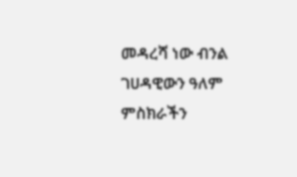መዳረሻ ነው ብንል ገሀዳዊውን ዓለም ምስክራችን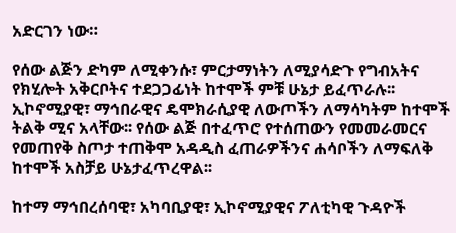አድርገን ነው።

የሰው ልጅን ድካም ለሚቀንሱ፣ ምርታማነትን ለሚያሳድጉ የግብአትና የክሂሎት አቅርቦትና ተደጋጋፊነት ከተሞች ምቹ ሁኔታ ይፈጥራሉ፡፡ ኢኮኖሚያዊ፣ ማኅበራዊና ዴሞክራሲያዊ ለውጦችን ለማሳካትም ከተሞች ትልቅ ሚና አላቸው፡፡ የሰው ልጅ በተፈጥሮ የተሰጠውን የመመራመርና የመጠየቅ ስጦታ ተጠቅሞ አዳዲስ ፈጠራዎችንና ሐሳቦችን ለማፍለቅ ከተሞች አስቻይ ሁኔታፈጥረዋል፡፡

ከተማ ማኅበረሰባዊ፣ አካባቢያዊ፣ ኢኮኖሚያዊና ፖለቲካዊ ጉዳዮች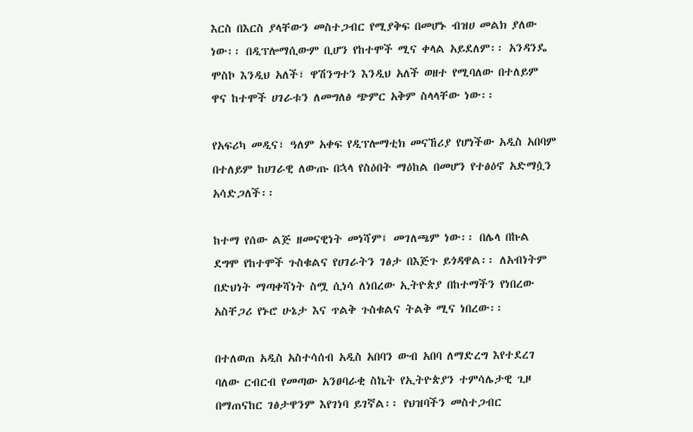እርስ በእርስ ያላቸውን መስተጋብር የሚያቅፍ በመሆኑ ብዝሀ መልክ ያለው ነው፡፡ በዲፕሎማሲውም ቢሆን የከተሞች ሚና ቀላል አይደለም፡፡ አንዳንዴ ሞስኮ እንዲህ አለች፣ ዋሽንግተን እንዲህ አለች ወዘተ የሚባለው በተለይም ዋና ከተሞች ሀገራቱን ለመግለፅ ጭምር አቅም ስላላቸው ነው፡፡

የአፍሪካ መዲና፣ ዓለም አቀፍ የዲፕሎማቲክ መናኸሪያ የሆነችው አዲስ አበባም በተለይም ከሀገራዊ ለውጡ በኋላ የስዕበት ማዕከል በመሆን የተፅዕኖ አድማሷን አሳድጋለች፡፡

ከተማ የሰው ልጅ ዘመናዊነት መነሻም፤ መገለጫም ነው፡፡ በሌላ በኩል ደግሞ የከተሞች ጉስቁልና የሀገራትን ገፅታ በእጅጉ ይጎዳዋል፡፡ ለአብነትም በድህነት ማጣቀሻነት ስሟ ሲነሳ ለነበረው ኢትዮጵያ በከተማችን የነበረው አስቸጋሪ የኑሮ ሁኔታ እና ጥልቅ ጉስቁልና ትልቅ ሚና ነበረው፡፡

በተለወጠ አዲስ አስተሳሰብ አዲስ አበባን ውብ አበባ ለማድረግ እየተደረገ ባለው ርብርብ የመጣው አንፀባራቂ ስኬት የኢትዮጵያን ተምሳሌታዊ ጊዞ በማጠናከር ገፅታዋንም እየገነባ ይገኛል፡፡ የህዝባችን መስተጋብር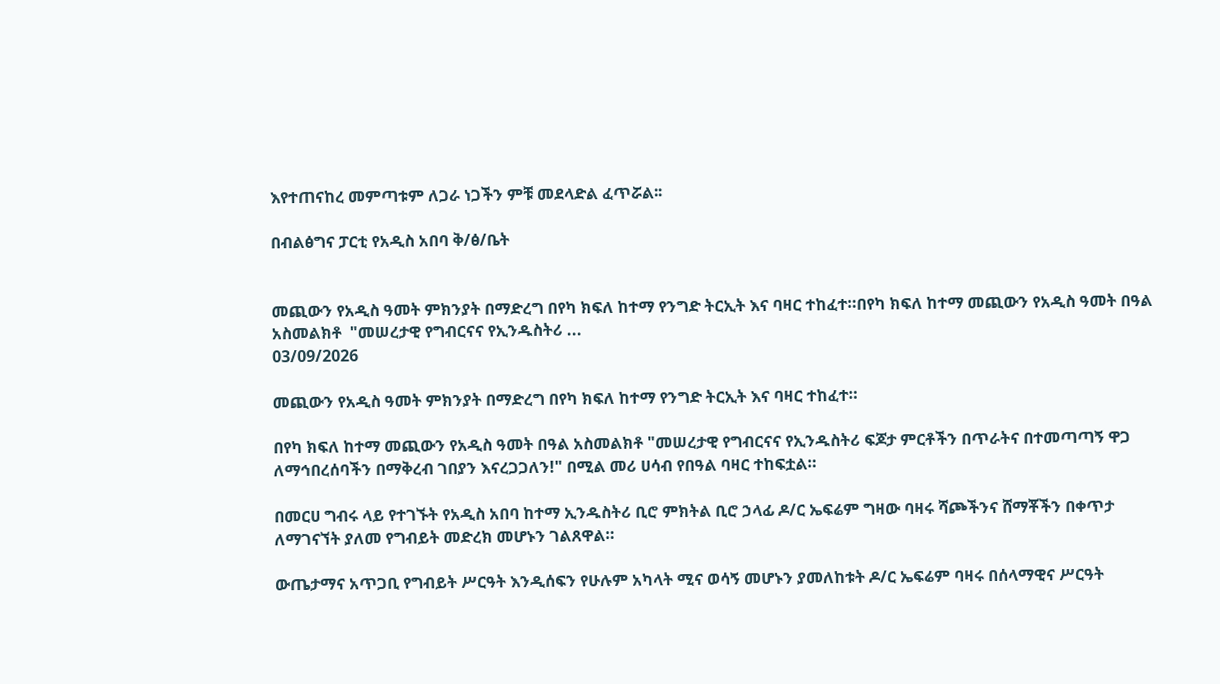እየተጠናከረ መምጣቱም ለጋራ ነጋችን ምቹ መደላድል ፈጥሯል፡፡

በብልፅግና ፓርቲ የአዲስ አበባ ቅ/ፅ/ቤት


መጪውን የአዲስ ዓመት ምክንያት በማድረግ በየካ ክፍለ ከተማ የንግድ ትርኢት እና ባዛር ተከፈተ።በየካ ክፍለ ከተማ መጪውን የአዲስ ዓመት በዓል አስመልክቶ  "መሠረታዊ የግብርናና የኢንዱስትሪ ...
03/09/2026

መጪውን የአዲስ ዓመት ምክንያት በማድረግ በየካ ክፍለ ከተማ የንግድ ትርኢት እና ባዛር ተከፈተ።

በየካ ክፍለ ከተማ መጪውን የአዲስ ዓመት በዓል አስመልክቶ "መሠረታዊ የግብርናና የኢንዱስትሪ ፍጆታ ምርቶችን በጥራትና በተመጣጣኝ ዋጋ ለማኅበረሰባችን በማቅረብ ገበያን እናረጋጋለን!" በሚል መሪ ሀሳብ የበዓል ባዛር ተከፍቷል።

በመርሀ ግብሩ ላይ የተገኙት የአዲስ አበባ ከተማ ኢንዱስትሪ ቢሮ ምክትል ቢሮ ኃላፊ ዶ/ር ኤፍሬም ግዛው ባዛሩ ሻጮችንና ሸማቾችን በቀጥታ ለማገናኘት ያለመ የግብይት መድረክ መሆኑን ገልጸዋል።

ውጤታማና አጥጋቢ የግብይት ሥርዓት እንዲሰፍን የሁሉም አካላት ሚና ወሳኝ መሆኑን ያመለከቱት ዶ/ር ኤፍሬም ባዛሩ በሰላማዊና ሥርዓት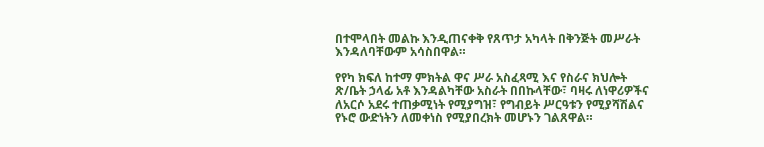በተሞላበት መልኩ እንዲጠናቀቅ የጸጥታ አካላት በቅንጅት መሥራት እንዳለባቸውም አሳስበዋል።

የየካ ክፍለ ከተማ ምክትል ዋና ሥራ አስፈጻሚ እና የስራና ክህሎት ጽ/ቤት ኃላፊ አቶ እንዳልካቸው አስራት በበኩላቸው፣ ባዛሩ ለነዋሪዎችና ለአርሶ አደሩ ተጠቃሚነት የሚያግዝ፣ የግብይት ሥርዓቱን የሚያሻሽልና የኑሮ ውድነትን ለመቀነስ የሚያበረክት መሆኑን ገልጸዋል።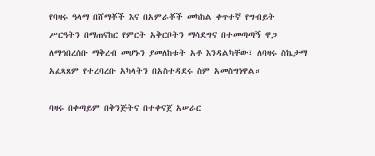የባዛሩ ዓላማ በሸማቾች እና በአምራቾች መካከል ቀጥተኛ የግብይት ሥርዓትን በማጠናከር የምርት አቅርቦትን ማሳደግና በተመጣጣኝ ዋጋ ለማኅበረሰቡ ማቅረብ መሆኑን ያመለከቱት አቶ እንዳልካቸው፣ ለባዛሩ ስኬታማ አፈጻጸም የተረባረቡ አካላትን በአስተዳደሩ ስም አመስግነዋል።

ባዛሩ በቀጣይም በቅንጅትና በተቀናጀ አሠራር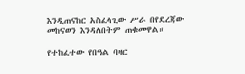እንዲጠናከር አስፈላጊው ሥራ በየደረጃው መከናወን እንዳለበትም ጠቁመዋል።

የተከፈተው የበዓል ባዛር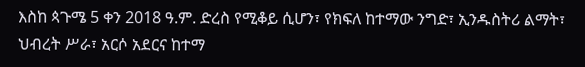እስከ ጳጉሜ 5 ቀን 2018 ዓ.ም. ድረስ የሚቆይ ሲሆን፣ የክፍለ ከተማው ንግድ፣ ኢንዱስትሪ ልማት፣ ህብረት ሥራ፣ አርሶ አደርና ከተማ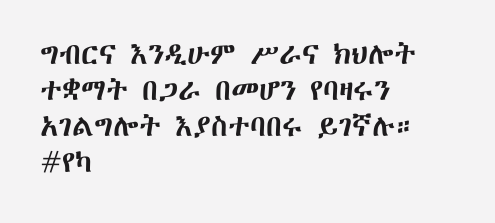ግብርና እንዲሁም ሥራና ክህሎት ተቋማት በጋራ በመሆን የባዛሩን አገልግሎት እያስተባበሩ ይገኛሉ።
#የካ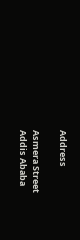Address

Asmera Street
Addis Ababa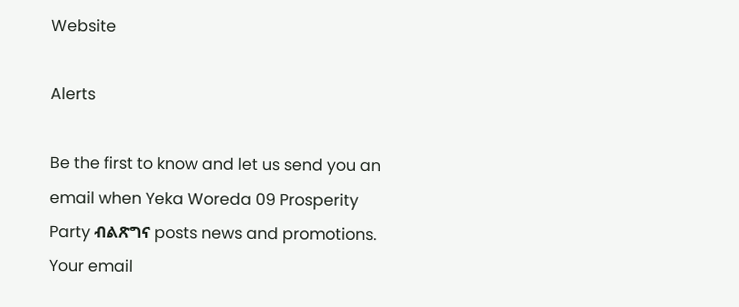Website

Alerts

Be the first to know and let us send you an email when Yeka Woreda 09 Prosperity Party ብልጽግና posts news and promotions. Your email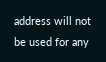address will not be used for any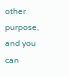other purpose, and you can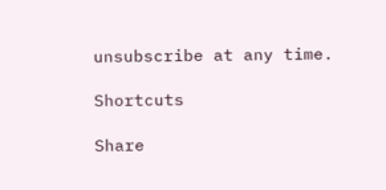unsubscribe at any time.

Shortcuts

Share